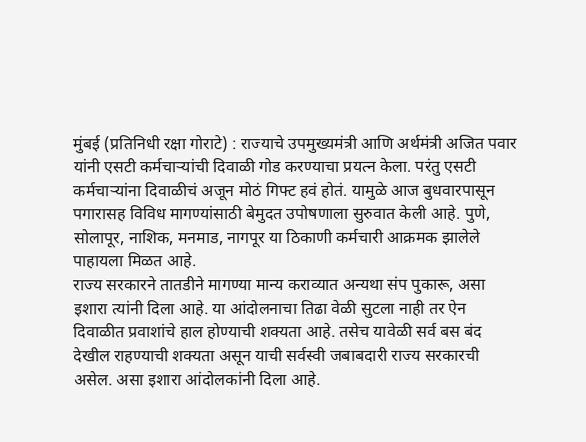मुंबई (प्रतिनिधी रक्षा गोराटे) : राज्याचे उपमुख्यमंत्री आणि अर्थमंत्री अजित पवार यांनी एसटी कर्मचाऱ्यांची दिवाळी गोड करण्याचा प्रयत्न केला. परंतु एसटी कर्मचाऱ्यांना दिवाळीचं अजून मोठं गिफ्ट हवं होतं. यामुळे आज बुधवारपासून पगारासह विविध मागण्यांसाठी बेमुदत उपोषणाला सुरुवात केली आहे. पुणे, सोलापूर, नाशिक, मनमाड, नागपूर या ठिकाणी कर्मचारी आक्रमक झालेले पाहायला मिळत आहे.
राज्य सरकारने तातडीने मागण्या मान्य कराव्यात अन्यथा संप पुकारू, असा इशारा त्यांनी दिला आहे. या आंदोलनाचा तिढा वेळी सुटला नाही तर ऐन दिवाळीत प्रवाशांचे हाल होण्याची शक्यता आहे. तसेच यावेळी सर्व बस बंद देखील राहण्याची शक्यता असून याची सर्वस्वी जबाबदारी राज्य सरकारची असेल. असा इशारा आंदोलकांनी दिला आहे.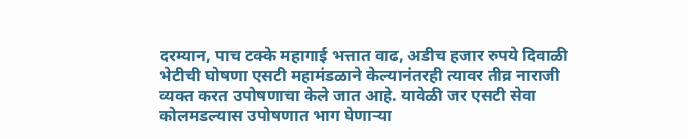दरम्यान, पाच टक्के महागाई भत्तात वाढ, अडीच हजार रुपये दिवाळी भेटीची घोषणा एसटी महामंडळाने केल्यानंतरही त्यावर तीव्र नाराजी व्यक्त करत उपोषणाचा केले जात आहे. यावेळी जर एसटी सेवा कोलमडल्यास उपोषणात भाग घेणाऱ्या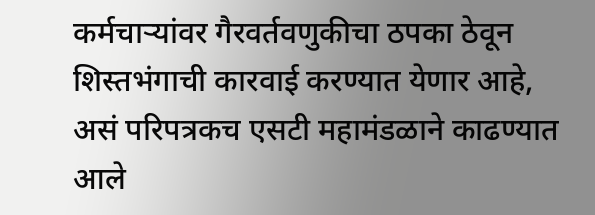कर्मचाऱ्यांवर गैरवर्तवणुकीचा ठपका ठेवून शिस्तभंगाची कारवाई करण्यात येणार आहे, असं परिपत्रकच एसटी महामंडळाने काढण्यात आले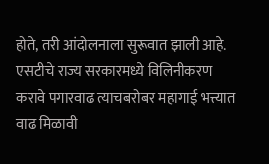होते, तरी आंदोलनाला सुरूवात झाली आहे.
एसटीचे राज्य सरकारमध्ये विलिनीकरण करावे पगारवाढ त्याचबरोबर महागाई भत्त्यात वाढ मिळावी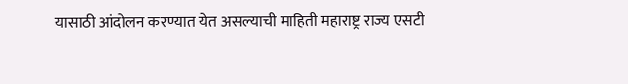यासाठी आंदोलन करण्यात येत असल्याची माहिती महाराष्ट्र राज्य एसटी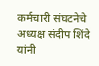कर्मचारी संघटनेचे अध्यक्ष संदीप शिंदे यांनी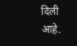दिली आहे.